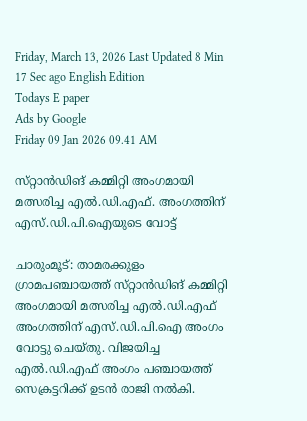Friday, March 13, 2026 Last Updated 8 Min 17 Sec ago English Edition
Todays E paper
Ads by Google
Friday 09 Jan 2026 09.41 AM

സ്‌റ്റാന്‍ഡിങ്‌ കമ്മിറ്റി അംഗമായി മത്സരിച്ച എല്‍.ഡി.എഫ്‌. അംഗത്തിന്‌ എസ്‌.ഡി.പി.ഐയുടെ വോട്ട്‌

ചാരുംമൂട്‌: താമരക്കുളം ഗ്രാമപഞ്ചായത്ത്‌ സ്‌റ്റാന്‍ഡിങ്‌ കമ്മിറ്റി അംഗമായി മത്സരിച്ച എല്‍.ഡി.എഫ്‌ അംഗത്തിന്‌ എസ്‌.ഡി.പി.ഐ അംഗം വോട്ടു ചെയ്‌തു. വിജയിച്ച എല്‍.ഡി.എഫ്‌ അംഗം പഞ്ചായത്ത്‌ സെക്രട്ടറിക്ക്‌ ഉടന്‍ രാജി നല്‍കി.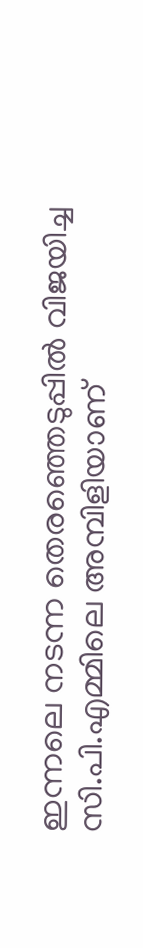ഇന്നലെ നടന്ന തെരഞ്ഞെടുപ്പില്‍ വിജയിച്ച സി.പി.എമ്മിലെ അമ്പിളിയാണ്‌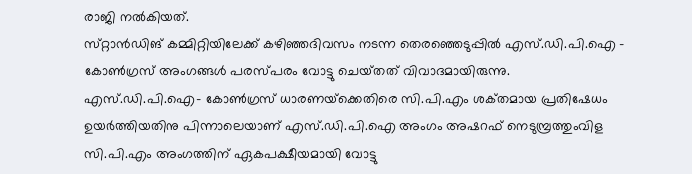രാജി നല്‍കിയത്‌.
സ്‌റ്റാന്‍ഡിങ്‌ കമ്മിറ്റിയിലേക്ക്‌ കഴിഞ്ഞദിവസം നടന്ന തെരഞ്ഞെടുപ്പില്‍ എസ്‌.ഡി.പി.ഐ - കോണ്‍ഗ്രസ്‌ അംഗങ്ങള്‍ പരസ്‌പരം വോട്ടു ചെയ്‌തത്‌ വിവാദമായിരുന്നു. എസ്‌.ഡി.പി.ഐ- കോണ്‍ഗ്രസ്‌ ധാരണയ്‌ക്കെതിരെ സി.പി.എം ശക്‌തമായ പ്രതിഷേധം ഉയര്‍ത്തിയതിനു പിന്നാലെയാണ്‌ എസ്‌.ഡി.പി.ഐ അംഗം അഷറഫ്‌ നെടുമ്പ്രത്തുംവിള സി.പി.എം അംഗത്തിന്‌ ഏകപക്ഷീയമായി വോട്ടു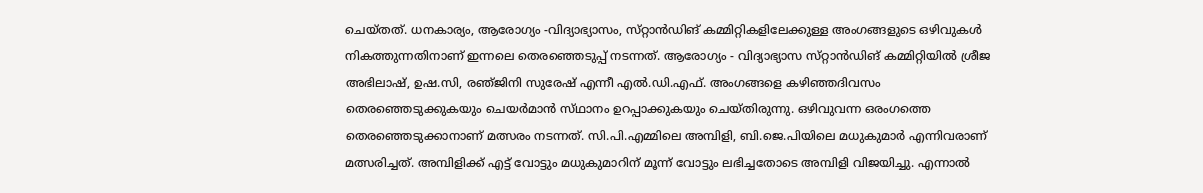ചെയ്‌തത്‌. ധനകാര്യം, ആരോഗ്യം -വിദ്യാഭ്യാസം, സ്‌റ്റാന്‍ഡിങ്‌ കമ്മിറ്റികളിലേക്കുള്ള അംഗങ്ങളുടെ ഒഴിവുകള്‍ നികത്തുന്നതിനാണ്‌ ഇന്നലെ തെരഞ്ഞെടുപ്പ്‌ നടന്നത്‌. ആരോഗ്യം - വിദ്യാഭ്യാസ സ്‌റ്റാന്‍ഡിങ്‌ കമ്മിറ്റിയില്‍ ശ്രീജ അഭിലാഷ്‌, ഉഷ.സി, രഞ്‌ജിനി സുരേഷ്‌ എന്നീ എല്‍.ഡി.എഫ്‌. അംഗങ്ങളെ കഴിഞ്ഞദിവസം തെരഞ്ഞെടുക്കുകയും ചെയര്‍മാന്‍ സ്‌ഥാനം ഉറപ്പാക്കുകയും ചെയ്‌തിരുന്നു. ഒഴിവുവന്ന ഒരംഗത്തെ തെരഞ്ഞെടുക്കാനാണ്‌ മത്സരം നടന്നത്‌. സി.പി.എമ്മിലെ അമ്പിളി, ബി.ജെ.പിയിലെ മധുകുമാര്‍ എന്നിവരാണ്‌ മത്സരിച്ചത്‌. അമ്പിളിക്ക്‌ എട്ട്‌ വോട്ടും മധുകുമാറിന്‌ മൂന്ന്‌ വോട്ടും ലഭിച്ചതോടെ അമ്പിളി വിജയിച്ചു. എന്നാല്‍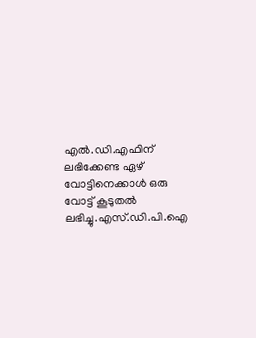എല്‍.ഡി.എഫിന്‌ ലഭിക്കേണ്ട ഏഴ്‌ വോട്ടിനെക്കാള്‍ ഒരു വോട്ട്‌ കൂടുതല്‍ ലഭിച്ചു.എസ്‌.ഡി.പി.ഐ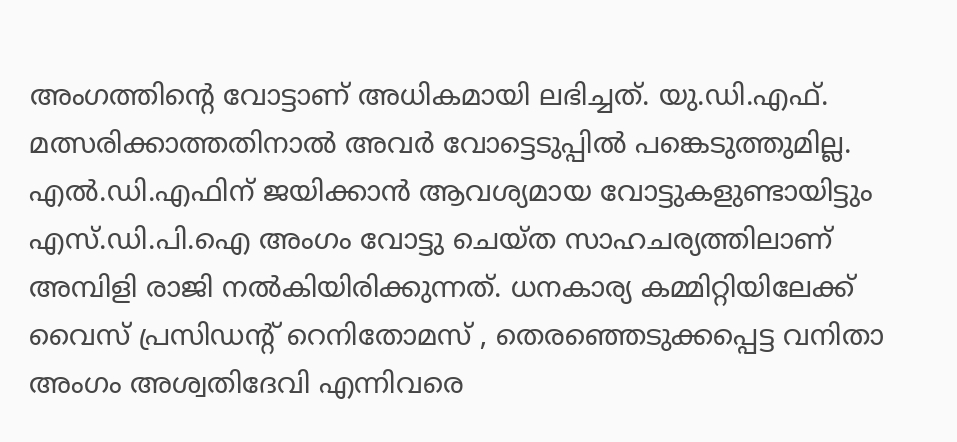അംഗത്തിന്റെ വോട്ടാണ്‌ അധികമായി ലഭിച്ചത്‌. യു.ഡി.എഫ്‌. മത്സരിക്കാത്തതിനാല്‍ അവര്‍ വോട്ടെടുപ്പില്‍ പങ്കെടുത്തുമില്ല.
എല്‍.ഡി.എഫിന്‌ ജയിക്കാന്‍ ആവശ്യമായ വോട്ടുകളുണ്ടായിട്ടും എസ്‌.ഡി.പി.ഐ അംഗം വോട്ടു ചെയ്‌ത സാഹചര്യത്തിലാണ്‌ അമ്പിളി രാജി നല്‍കിയിരിക്കുന്നത്‌. ധനകാര്യ കമ്മിറ്റിയിലേക്ക്‌ വൈസ്‌ പ്രസിഡന്റ്‌ റെനിതോമസ്‌ , തെരഞ്ഞെടുക്കപ്പെട്ട വനിതാ അംഗം അശ്വതിദേവി എന്നിവരെ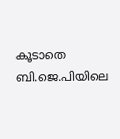കൂടാതെ ബി.ജെ.പിയിലെ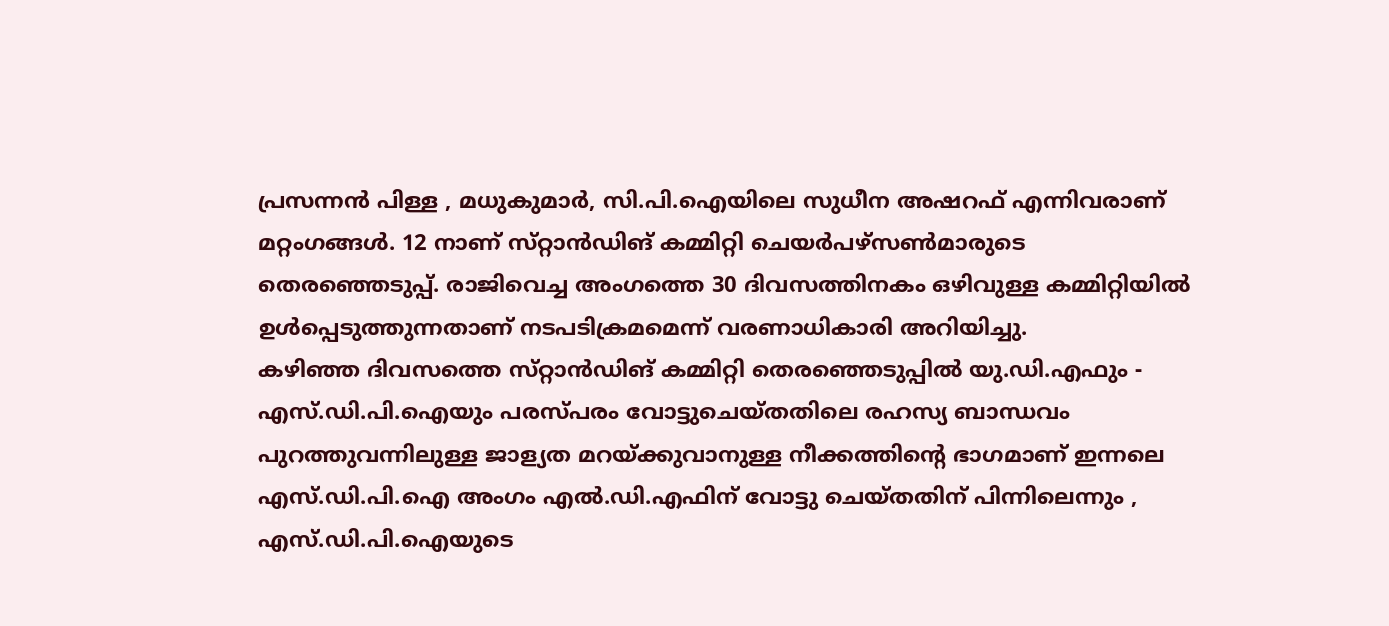പ്രസന്നന്‍ പിള്ള , മധുകുമാര്‍, സി.പി.ഐയിലെ സുധീന അഷറഫ്‌ എന്നിവരാണ്‌ മറ്റംഗങ്ങള്‍. 12 നാണ്‌ സ്‌റ്റാന്‍ഡിങ്‌ കമ്മിറ്റി ചെയര്‍പഴ്‌സണ്‍മാരുടെ തെരഞ്ഞെടുപ്പ്‌. രാജിവെച്ച അംഗത്തെ 30 ദിവസത്തിനകം ഒഴിവുള്ള കമ്മിറ്റിയില്‍ ഉള്‍പ്പെടുത്തുന്നതാണ്‌ നടപടിക്രമമെന്ന്‌ വരണാധികാരി അറിയിച്ചു.
കഴിഞ്ഞ ദിവസത്തെ സ്‌റ്റാന്‍ഡിങ്‌ കമ്മിറ്റി തെരഞ്ഞെടുപ്പില്‍ യു.ഡി.എഫും - എസ്‌.ഡി.പി.ഐയും പരസ്‌പരം വോട്ടുചെയ്‌തതിലെ രഹസ്യ ബാന്ധവം പുറത്തുവന്നിലുള്ള ജാള്യത മറയ്‌ക്കുവാനുള്ള നീക്കത്തിന്റെ ഭാഗമാണ്‌ ഇന്നലെ എസ്‌.ഡി.പി.ഐ അംഗം എല്‍.ഡി.എഫിന്‌ വോട്ടു ചെയ്‌തതിന്‌ പിന്നിലെന്നും , എസ്‌.ഡി.പി.ഐയുടെ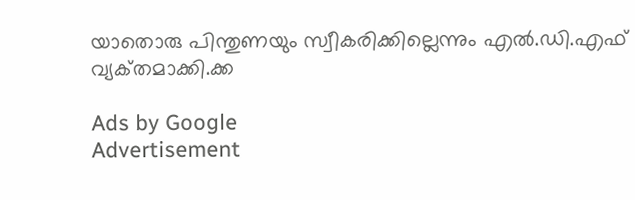യാതൊരു പിന്തുണയും സ്വീകരിക്കില്ലെന്നും എല്‍.ഡി.എഫ്‌ വ്യക്‌തമാക്കി.ക്ക

Ads by Google
Advertisement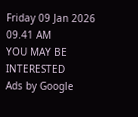Friday 09 Jan 2026 09.41 AM
YOU MAY BE INTERESTED
Ads by Google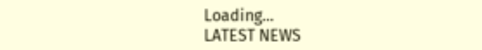Loading...
LATEST NEWS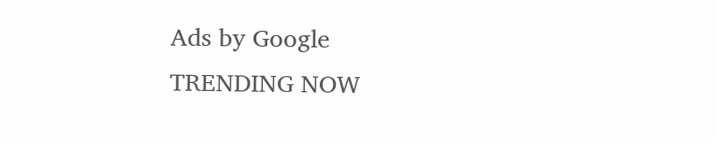Ads by Google
TRENDING NOW